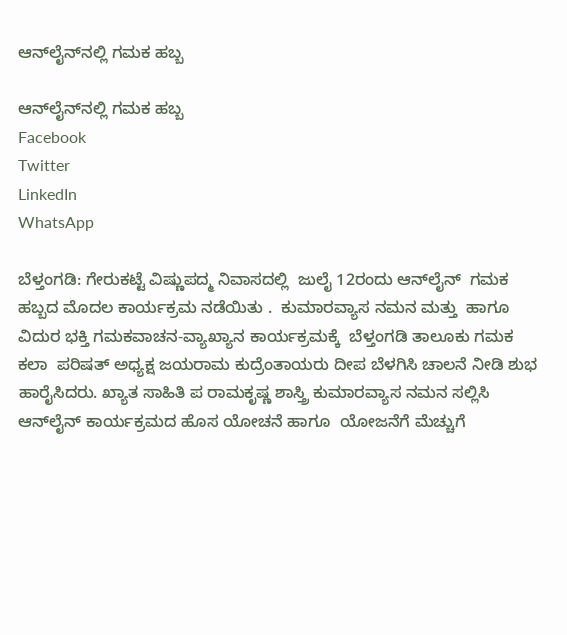ಆನ್‌ಲೈನ್‌ನಲ್ಲಿ ಗಮಕ ಹಬ್ಬ

ಆನ್‌ಲೈನ್‌ನಲ್ಲಿ ಗಮಕ ಹಬ್ಬ
Facebook
Twitter
LinkedIn
WhatsApp

ಬೆಳ್ತಂಗಡಿ: ಗೇರುಕಟ್ಟೆ ವಿಷ್ಣುಪದ್ಮ ನಿವಾಸದಲ್ಲಿ  ಜುಲೈ 12ರಂದು ಆನ್‌ಲೈನ್  ಗಮಕ ಹಬ್ಬದ ಮೊದಲ ಕಾರ್ಯಕ್ರಮ ನಡೆಯಿತು .  ಕುಮಾರವ್ಯಾಸ ನಮನ ಮತ್ತು  ಹಾಗೂ ವಿದುರ ಭಕ್ತಿ ಗಮಕವಾಚನ-ವ್ಯಾಖ್ಯಾನ ಕಾರ್ಯಕ್ರಮಕ್ಕೆ  ಬೆಳ್ತಂಗಡಿ ತಾಲೂಕು ಗಮಕ ಕಲಾ  ಪರಿಷತ್ ಅಧ್ಯಕ್ಷ ಜಯರಾಮ ಕುದ್ರೆಂತಾಯರು ದೀಪ ಬೆಳಗಿಸಿ ಚಾಲನೆ ನೀಡಿ ಶುಭ ಹಾರೈಸಿದರು. ಖ್ಯಾತ ಸಾಹಿತಿ ಪ‌ ರಾಮಕೃಷ್ಣ ಶಾಸ್ತ್ರಿ ಕುಮಾರವ್ಯಾಸ ನಮನ ಸಲ್ಲಿಸಿ ಆನ್‌ಲೈನ್ ಕಾರ್ಯಕ್ರಮದ ಹೊಸ ಯೋಚನೆ ಹಾಗೂ  ಯೋಜನೆಗೆ ಮೆಚ್ಚುಗೆ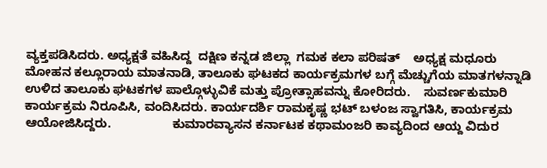ವ್ಯಕ್ತಪಡಿಸಿದರು. ಅಧ್ಯಕ್ಷತೆ ವಹಿಸಿದ್ದ  ದಕ್ಷಿಣ ಕನ್ನಡ ಜಿಲ್ಲಾ  ಗಮಕ ಕಲಾ ಪರಿಷತ್    ಅಧ್ಯಕ್ಷ ಮಧೂರು ಮೋಹನ ಕಲ್ಲೂರಾಯ ಮಾತನಾಡಿ, ತಾಲೂಕು ಘಟಕದ ಕಾರ್ಯಕ್ರಮಗಳ ಬಗ್ಗೆ ಮೆಚ್ಚುಗೆಯ ಮಾತಗಳನ್ನಾಡಿ ಉಳಿದ ತಾಲೂಕು ಘಟಕಗಳ ಪಾಲ್ಗೊಳ್ಳುವಿಕೆ ಮತ್ತು ಪ್ರೋತ್ಸಾಹವನ್ನು ಕೋರಿದರು.    ಸುವರ್ಣಕುಮಾರಿ ಕಾರ್ಯಕ್ರಮ ನಿರೂಪಿಸಿ, ವಂದಿಸಿದರು. ಕಾರ್ಯದರ್ಶಿ ರಾಮಕೃಷ್ಣ ಭಟ್ ಬಳಂಜ ಸ್ವಾಗತಿಸಿ, ಕಾರ್ಯಕ್ರಮ ಆಯೋಜಿಸಿದ್ದರು.                  ಕುಮಾರವ್ಯಾಸನ ಕರ್ನಾಟಕ ಕಥಾಮಂಜರಿ ಕಾವ್ಯದಿಂದ ಆಯ್ದ ವಿದುರ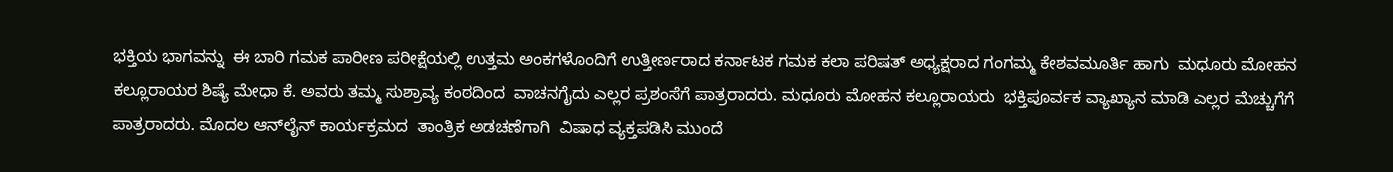ಭಕ್ತಿಯ ಭಾಗವನ್ನು  ಈ ಬಾರಿ ಗಮಕ ಪಾರೀಣ ಪರೀಕ್ಷೆಯಲ್ಲಿ ಉತ್ತಮ ಅಂಕಗಳೊಂದಿಗೆ ಉತ್ತೀರ್ಣರಾದ ಕರ್ನಾಟಕ ಗಮಕ ಕಲಾ ಪರಿಷತ್ ಅಧ್ಯಕ್ಷರಾದ ಗಂಗಮ್ಮ ಕೇಶವಮೂರ್ತಿ ಹಾಗು  ಮಧೂರು ಮೋಹನ ಕಲ್ಲೂರಾಯರ ಶಿಷ್ಯೆ ಮೇಧಾ ಕೆ. ಅವರು ತಮ್ಮ ಸುಶ್ರಾವ್ಯ ಕಂಠದಿಂದ  ವಾಚನಗೈದು ಎಲ್ಲರ ಪ್ರಶಂಸೆಗೆ ಪಾತ್ರರಾದರು. ಮಧೂರು ಮೋಹನ ಕಲ್ಲೂರಾಯರು  ಭಕ್ತಿಪೂರ್ವಕ ವ್ಯಾಖ್ಯಾನ ಮಾಡಿ ಎಲ್ಲರ ಮೆಚ್ಚುಗೆಗೆ ಪಾತ್ರರಾದರು. ಮೊದಲ ಆನ್‌ಲೈನ್ ಕಾರ್ಯಕ್ರಮದ  ತಾಂತ್ರಿಕ ಅಡಚಣೆಗಾಗಿ  ವಿಷಾಧ ವ್ಯಕ್ತಪಡಿಸಿ ಮುಂದೆ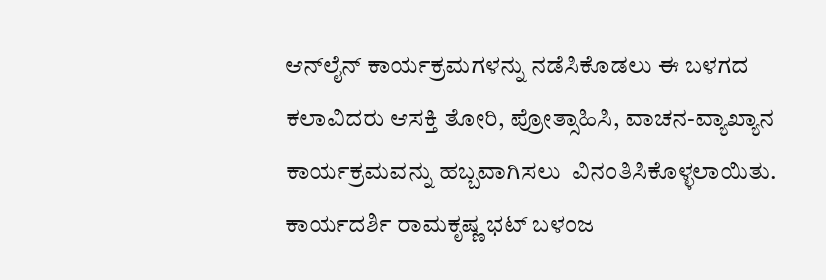ಆನ್‌ಲೈನ್ ಕಾರ್ಯಕ್ರಮಗಳನ್ನು ನಡೆಸಿಕೊಡಲು ಈ ಬಳಗದ ಕಲಾವಿದರು ಆಸಕ್ತಿ ತೋರಿ, ಪ್ರೋತ್ಸಾಹಿಸಿ, ವಾಚನ-ವ್ಯಾಖ್ಯಾನ  ಕಾರ್ಯಕ್ರಮವನ್ನು ಹಬ್ಬವಾಗಿಸಲು  ವಿನಂತಿಸಿಕೊಳ್ಳಲಾಯಿತು.  ಕಾರ್ಯದರ್ಶಿ ರಾಮಕೃಷ್ಣ ಭಟ್ ಬಳಂಜ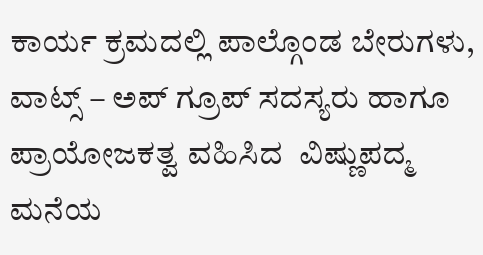ಕಾರ್ಯ ಕ್ರಮದಲ್ಲಿ ಪಾಲ್ಗೊಂಡ ಬೇರುಗಳು, ವಾಟ್ಸ್ – ಅಪ್ ಗ್ರೂಪ್ ಸದಸ್ಯರು ಹಾಗೂ ಪ್ರಾಯೋಜಕತ್ವ ವಹಿಸಿದ  ವಿಷ್ಣುಪದ್ಮ ಮನೆಯ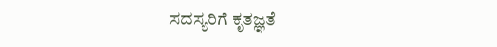ಸದಸ್ಯರಿಗೆ ಕೃತಜ್ಞತೆ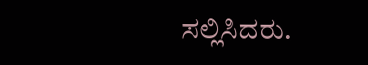ಸಲ್ಲಿಸಿದರು.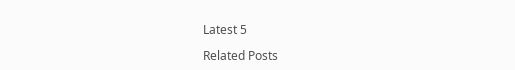Latest 5

Related Posts